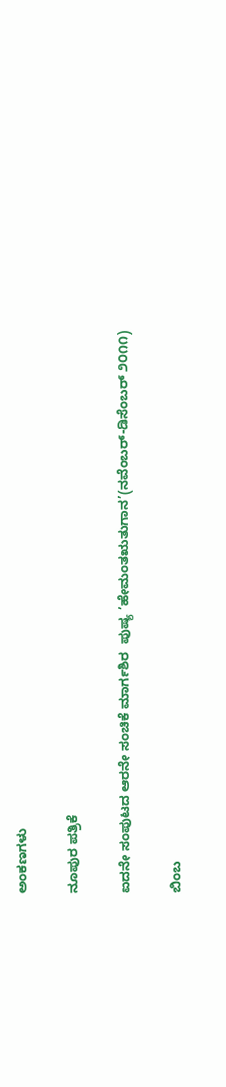ಅಂಕಣಗಳು

ನೂಪುರ ಪತ್ರಿಕೆ

ಐದನೇ ಸಂಪುಟದ ಆರನೇ ಸಂಚಿಕೆ ಮಾರ್ಗಶಿರ  ಪುಷ್ಯ ’ಹೇಮಂತಋತುಗಾನ’(ನವೆಂಬರ್-ಡಿಸೆಂಬರ್ ೨೦೧೧)

ಬಿಂಬ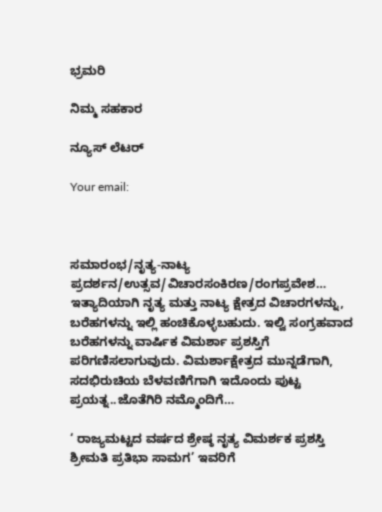ಭ್ರಮರಿ

ನಿಮ್ಮ ಸಹಕಾರ

ನ್ಯೂಸ್ ಲೆಟರ್

Your email:



ಸಮಾರಂಭ/ನೃತ್ಯ-ನಾಟ್ಯ ಪ್ರದರ್ಶನ/ಉತ್ಸವ/ವಿಚಾರಸಂಕಿರಣ/ರಂಗಪ್ರವೇಶ… ಇತ್ಯಾದಿಯಾಗಿ ನೃತ್ಯ ಮತ್ತು ನಾಟ್ಯ ಕ್ಷೇತ್ರದ ವಿಚಾರಗಳನ್ನು, ಬರೆಹಗಳನ್ನು ಇಲ್ಲಿ ಹಂಚಿಕೊಳ್ಳಬಹುದು. ಇಲ್ವಿ ಸಂಗ್ರಹವಾದ ಬರೆಹಗಳನ್ನು ವಾರ್ಷಿಕ ವಿಮರ್ಶಾ ಪ್ರಶಸ್ತಿಗೆ ಪರಿಗಣಿಸಲಾಗುವುದು. ವಿಮರ್ಶಾಕ್ಷೇತ್ರದ ಮುನ್ನಡೆಗಾಗಿ, ಸದಭಿರುಚಿಯ ಬೆಳವಣಿಗೆಗಾಗಿ ಇದೊಂದು ಪುಟ್ಟ ಪ್ರಯತ್ನ..ಜೊತೆಗಿರಿ ನಮ್ಮೊಂದಿಗೆ…

‘ ರಾಜ್ಯಮಟ್ಟದ ವರ್ಷದ ಶ್ರೇಷ್ಠ ನೃತ್ಯ ವಿಮರ್ಶಕ ಪ್ರಶಸ್ತಿ ಶ್ರೀಮತಿ ಪ್ರತಿಭಾ ಸಾಮಗ’ ಇವರಿಗೆ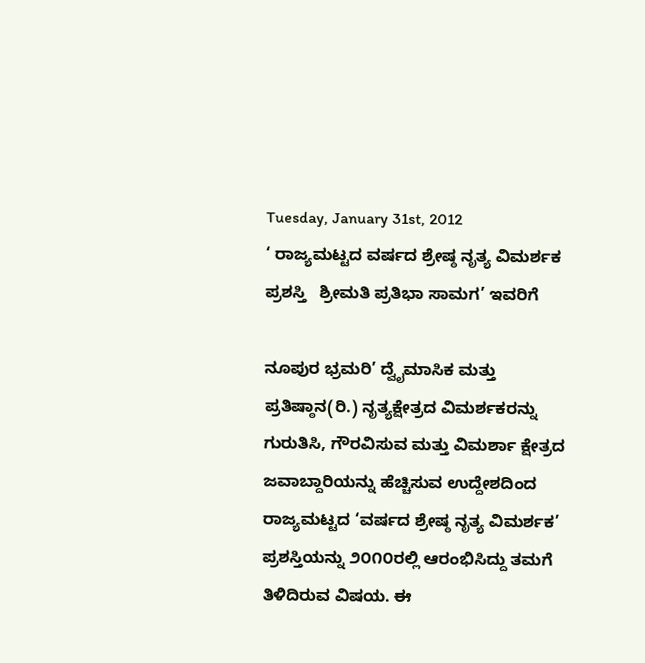Tuesday, January 31st, 2012
‘ ರಾಜ್ಯಮಟ್ಟದ ವರ್ಷದ ಶ್ರೇಷ್ಠ ನೃತ್ಯ ವಿಮರ್ಶಕ ಪ್ರಶಸ್ತಿ   ಶ್ರೀಮತಿ ಪ್ರತಿಭಾ ಸಾಮಗ’ ಇವರಿಗೆ

ನೂಪುರ ಭ್ರಮರಿ’ ದ್ವೈಮಾಸಿಕ ಮತ್ತು ಪ್ರತಿಷ್ಠಾನ(ರಿ.) ನೃತ್ಯಕ್ಷೇತ್ರದ ವಿಮರ್ಶಕರನ್ನು ಗುರುತಿಸಿ, ಗೌರವಿಸುವ ಮತ್ತು ವಿಮರ್ಶಾ ಕ್ಷೇತ್ರದ ಜವಾಬ್ದಾರಿಯನ್ನು ಹೆಚ್ಚಿಸುವ ಉದ್ದೇಶದಿಂದ ರಾಜ್ಯಮಟ್ಟದ ‘ವರ್ಷದ ಶ್ರೇಷ್ಠ ನೃತ್ಯ ವಿಮರ್ಶಕ’ ಪ್ರಶಸ್ತಿಯನ್ನು ೨೦೧೦ರಲ್ಲಿ ಆರಂಭಿಸಿದ್ದು ತಮಗೆ ತಿಳಿದಿರುವ ವಿಷಯ. ಈ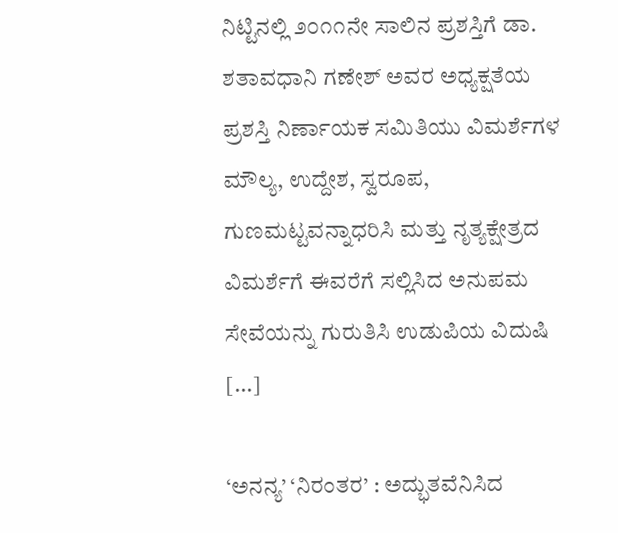ನಿಟ್ಟಿನಲ್ಲಿ ೨೦೧೧ನೇ ಸಾಲಿನ ಪ್ರಶಸ್ತಿಗೆ ಡಾ. ಶತಾವಧಾನಿ ಗಣೇಶ್ ಅವರ ಅಧ್ಯಕ್ಷತೆಯ ಪ್ರಶಸ್ತಿ ನಿರ್ಣಾಯಕ ಸಮಿತಿಯು ವಿಮರ್ಶೆಗಳ ಮೌಲ್ಯ, ಉದ್ದೇಶ, ಸ್ವರೂಪ, ಗುಣಮಟ್ಟವನ್ನಾಧರಿಸಿ ಮತ್ತು ನೃತ್ಯಕ್ಷೇತ್ರದ ವಿಮರ್ಶೆಗೆ ಈವರೆಗೆ ಸಲ್ಲಿಸಿದ ಅನುಪಮ ಸೇವೆಯನ್ನು ಗುರುತಿಸಿ ಉಡುಪಿಯ ವಿದುಷಿ [...]

‘ಅನನ್ಯ’ ‘ನಿರಂತರ’ : ಅದ್ಭುತವೆನಿಸಿದ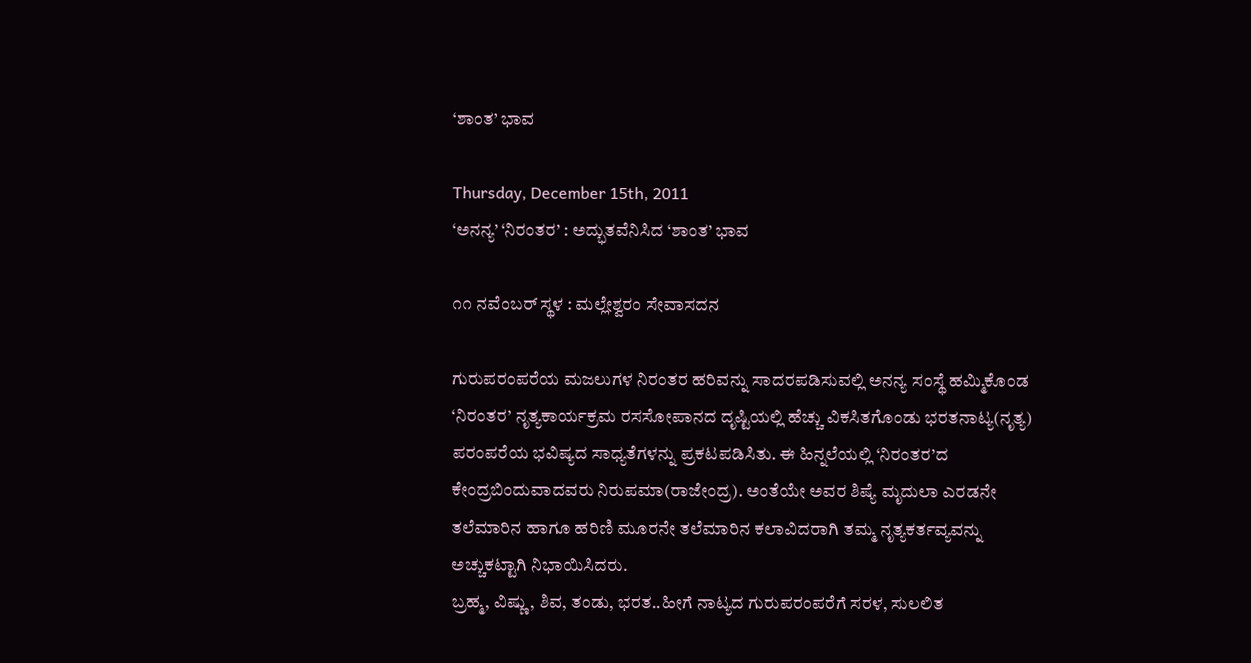‘ಶಾಂತ’ ಭಾವ

Thursday, December 15th, 2011
‘ಅನನ್ಯ’ ‘ನಿರಂತರ’ : ಅದ್ಭುತವೆನಿಸಿದ ‘ಶಾಂತ’ ಭಾವ

೧೧ ನವೆಂಬರ್ ಸ್ಥಳ : ಮಲ್ಲೇಶ್ವರಂ ಸೇವಾಸದನ

ಗುರುಪರಂಪರೆಯ ಮಜಲುಗಳ ನಿರಂತರ ಹರಿವನ್ನು ಸಾದರಪಡಿಸುವಲ್ಲಿ ಅನನ್ಯ ಸಂಸ್ಥೆ ಹಮ್ಮಿಕೊಂಡ ‘ನಿರಂತರ’ ನೃತ್ಯಕಾರ್ಯಕ್ರಮ ರಸಸೋಪಾನದ ದೃಷ್ಟಿಯಲ್ಲಿ ಹೆಚ್ಚು ವಿಕಸಿತಗೊಂಡು ಭರತನಾಟ್ಯ(ನೃತ್ಯ) ಪರಂಪರೆಯ ಭವಿಷ್ಯದ ಸಾಧ್ಯತೆಗಳನ್ನು ಪ್ರಕಟಪಡಿಸಿತು. ಈ ಹಿನ್ನಲೆಯಲ್ಲಿ ‘ನಿರಂತರ’ದ ಕೇಂದ್ರಬಿಂದುವಾದವರು ನಿರುಪಮಾ(ರಾಜೇಂದ್ರ). ಅಂತೆಯೇ ಅವರ ಶಿಷ್ಯೆ ಮೃದುಲಾ ಎರಡನೇ ತಲೆಮಾರಿನ ಹಾಗೂ ಹರಿಣಿ ಮೂರನೇ ತಲೆಮಾರಿನ ಕಲಾವಿದರಾಗಿ ತಮ್ಮ ನೃತ್ಯಕರ್ತವ್ಯವನ್ನು ಅಚ್ಚುಕಟ್ಟಾಗಿ ನಿಭಾಯಿಸಿದರು.
ಬ್ರಹ್ಮ, ವಿಷ್ಣು, ಶಿವ, ತಂಡು, ಭರತ..ಹೀಗೆ ನಾಟ್ಯದ ಗುರುಪರಂಪರೆಗೆ ಸರಳ, ಸುಲಲಿತ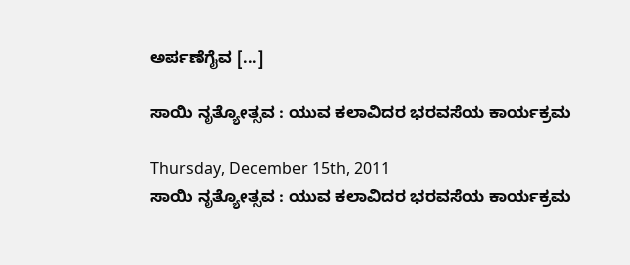ಅರ್ಪಣೆಗೈವ [...]

ಸಾಯಿ ನೃತ್ಯೋತ್ಸವ : ಯುವ ಕಲಾವಿದರ ಭರವಸೆಯ ಕಾರ್ಯಕ್ರಮ

Thursday, December 15th, 2011
ಸಾಯಿ ನೃತ್ಯೋತ್ಸವ : ಯುವ ಕಲಾವಿದರ ಭರವಸೆಯ ಕಾರ್ಯಕ್ರಮ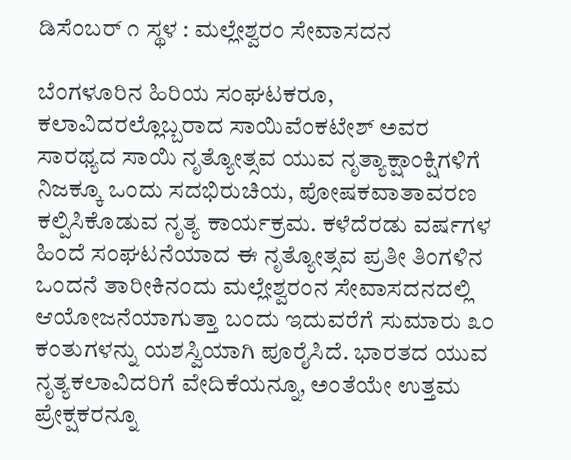ಡಿಸೆಂಬರ್ ೧ ಸ್ಥಳ : ಮಲ್ಲೇಶ್ವರಂ ಸೇವಾಸದನ

ಬೆಂಗಳೂರಿನ ಹಿರಿಯ ಸಂಘಟಕರೂ, ಕಲಾವಿದರಲ್ಲೊಬ್ಬರಾದ ಸಾಯಿವೆಂಕಟೇಶ್ ಅವರ ಸಾರಥ್ಯದ ಸಾಯಿ ನೃತ್ಯೋತ್ಸವ ಯುವ ನೃತ್ಯಾಕ್ಷಾಂಕ್ಷಿಗಳಿಗೆ ನಿಜಕ್ಕೂ ಒಂದು ಸದಭಿರುಚಿಯ, ಪೋಷಕವಾತಾವರಣ ಕಲ್ಪಿಸಿಕೊಡುವ ನೃತ್ಯ ಕಾರ್ಯಕ್ರಮ. ಕಳೆದೆರಡು ವರ್ಷಗಳ ಹಿಂದೆ ಸಂಘಟನೆಯಾದ ಈ ನೃತ್ಯೋತ್ಸವ ಪ್ರತೀ ತಿಂಗಳಿನ ಒಂದನೆ ತಾರೀಕಿನಂದು ಮಲ್ಲೇಶ್ವರಂನ ಸೇವಾಸದನದಲ್ಲಿ ಆಯೋಜನೆಯಾಗುತ್ತಾ ಬಂದು ಇದುವರೆಗೆ ಸುಮಾರು ೩೦ ಕಂತುಗಳನ್ನು ಯಶಸ್ವಿಯಾಗಿ ಪೂರೈಸಿದೆ. ಭಾರತದ ಯುವ ನೃತ್ಯಕಲಾವಿದರಿಗೆ ವೇದಿಕೆಯನ್ನೂ, ಅಂತೆಯೇ ಉತ್ತಮ ಪ್ರೇಕ್ಷಕರನ್ನೂ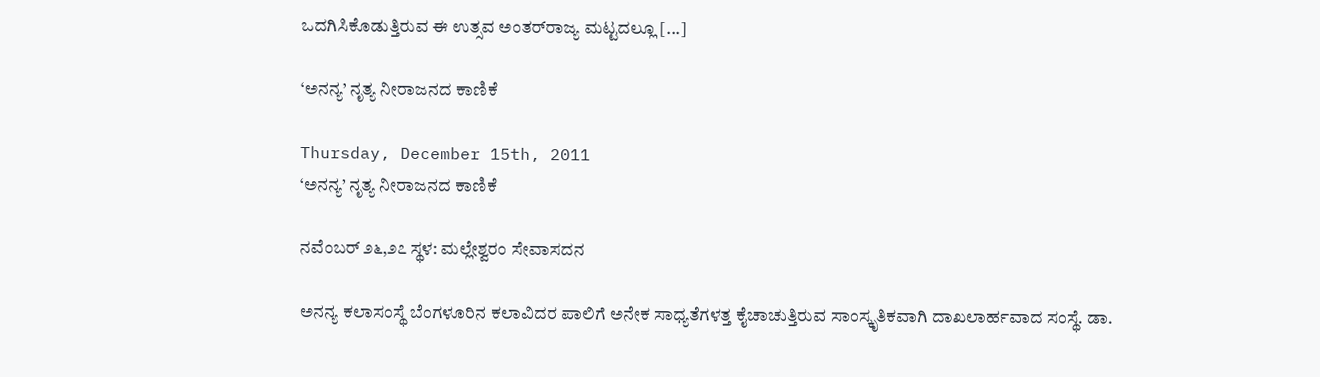ಒದಗಿಸಿಕೊಡುತ್ತಿರುವ ಈ ಉತ್ಸವ ಅಂತರ್‌ರಾಜ್ಯ ಮಟ್ಟದಲ್ಲೂ [...]

‘ಅನನ್ಯ’ ನೃತ್ಯ ನೀರಾಜನದ ಕಾಣಿಕೆ

Thursday, December 15th, 2011
‘ಅನನ್ಯ’ ನೃತ್ಯ ನೀರಾಜನದ ಕಾಣಿಕೆ

ನವೆಂಬರ್ ೨೬,೨೭ ಸ್ಥಳ: ಮಲ್ಲೇಶ್ವರಂ ಸೇವಾಸದನ

ಅನನ್ಯ ಕಲಾಸಂಸ್ಥೆ ಬೆಂಗಳೂರಿನ ಕಲಾವಿದರ ಪಾಲಿಗೆ ಅನೇಕ ಸಾಧ್ಯತೆಗಳತ್ತ ಕೈಚಾಚುತ್ತಿರುವ ಸಾಂಸ್ಕೃತಿಕವಾಗಿ ದಾಖಲಾರ್ಹವಾದ ಸಂಸ್ಥೆ. ಡಾ.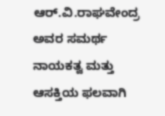ಆರ್.ವಿ.ರಾಘವೇಂದ್ರ ಅವರ ಸಮರ್ಥ ನಾಯಕತ್ವ ಮತ್ತು ಆಸಕ್ತಿಯ ಫಲವಾಗಿ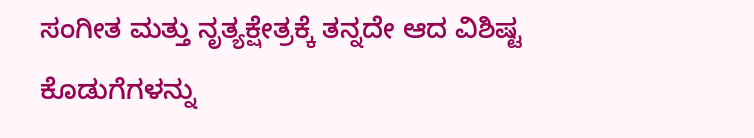ಸಂಗೀತ ಮತ್ತು ನೃತ್ಯಕ್ಷೇತ್ರಕ್ಕೆ ತನ್ನದೇ ಆದ ವಿಶಿಷ್ಟ ಕೊಡುಗೆಗಳನ್ನು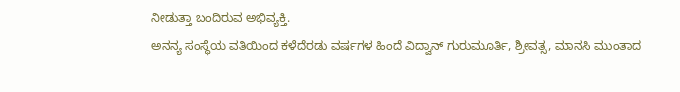ನೀಡುತ್ತಾ ಬಂದಿರುವ ಅಭಿವ್ಯಕ್ತಿ.
ಅನನ್ಯ ಸಂಸ್ಥೆಯ ವತಿಯಿಂದ ಕಳೆದೆರಡು ವರ್ಷಗಳ ಹಿಂದೆ ವಿದ್ವಾನ್ ಗುರುಮೂರ್ತಿ, ಶ್ರೀವತ್ಸ, ಮಾನಸಿ ಮುಂತಾದ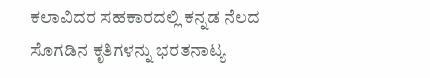ಕಲಾವಿದರ ಸಹಕಾರದಲ್ಲಿ ಕನ್ನಡ ನೆಲದ ಸೊಗಡಿನ ಕೃತಿಗಳನ್ನು ಭರತನಾಟ್ಯ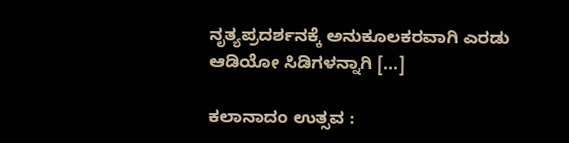ನೃತ್ಯಪ್ರದರ್ಶನಕ್ಕೆ ಅನುಕೂಲಕರವಾಗಿ ಎರಡು ಆಡಿಯೋ ಸಿಡಿಗಳನ್ನಾಗಿ [...]

ಕಲಾನಾದಂ ಉತ್ಸವ :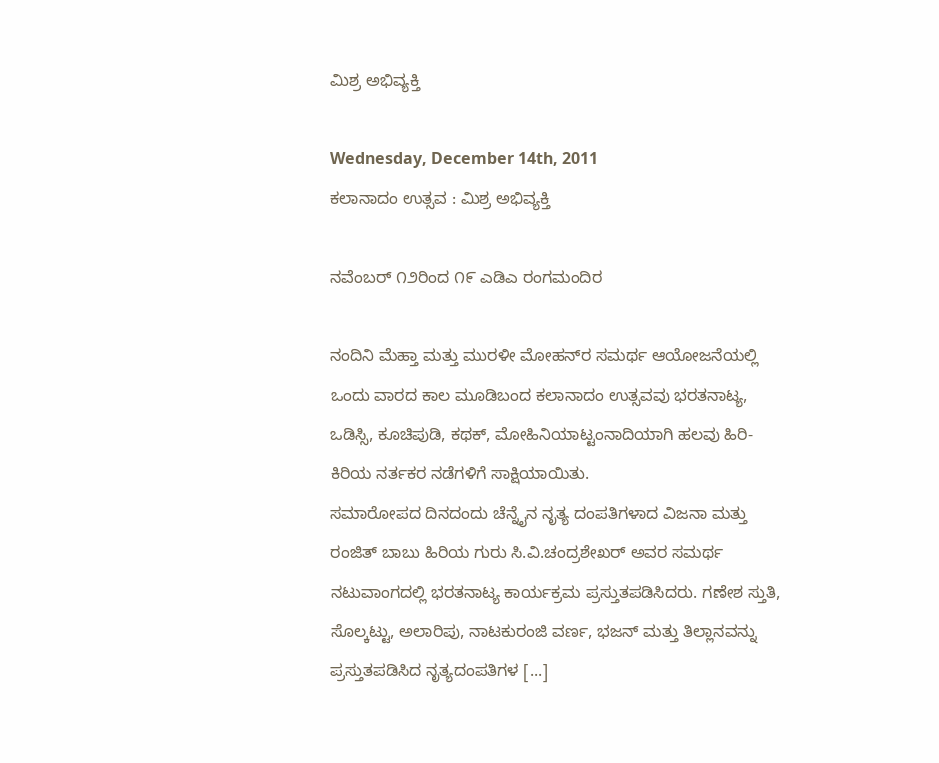ಮಿಶ್ರ ಅಭಿವ್ಯಕ್ತಿ

Wednesday, December 14th, 2011
ಕಲಾನಾದಂ ಉತ್ಸವ : ಮಿಶ್ರ ಅಭಿವ್ಯಕ್ತಿ

ನವೆಂಬರ್ ೧೨ರಿಂದ ೧೯ ಎಡಿ‌ಎ ರಂಗಮಂದಿರ

ನಂದಿನಿ ಮೆಹ್ತಾ ಮತ್ತು ಮುರಳೀ ಮೋಹನ್‌ರ ಸಮರ್ಥ ಆಯೋಜನೆಯಲ್ಲಿ ಒಂದು ವಾರದ ಕಾಲ ಮೂಡಿಬಂದ ಕಲಾನಾದಂ ಉತ್ಸವವು ಭರತನಾಟ್ಯ, ಒಡಿಸ್ಸಿ, ಕೂಚಿಪುಡಿ, ಕಥಕ್, ಮೋಹಿನಿಯಾಟ್ಟಂನಾದಿಯಾಗಿ ಹಲವು ಹಿರಿ-ಕಿರಿಯ ನರ್ತಕರ ನಡೆಗಳಿಗೆ ಸಾಕ್ಷಿಯಾಯಿತು.
ಸಮಾರೋಪದ ದಿನದಂದು ಚೆನ್ನೈನ ನೃತ್ಯ ದಂಪತಿಗಳಾದ ವಿಜನಾ ಮತ್ತು ರಂಜಿತ್ ಬಾಬು ಹಿರಿಯ ಗುರು ಸಿ.ವಿ.ಚಂದ್ರಶೇಖರ್ ಅವರ ಸಮರ್ಥ ನಟುವಾಂಗದಲ್ಲಿ ಭರತನಾಟ್ಯ ಕಾರ್ಯಕ್ರಮ ಪ್ರಸ್ತುತಪಡಿಸಿದರು. ಗಣೇಶ ಸ್ತುತಿ, ಸೊಲ್ಕಟ್ಟು, ಅಲಾರಿಪು, ನಾಟಕುರಂಜಿ ವರ್ಣ, ಭಜನ್ ಮತ್ತು ತಿಲ್ಲಾನವನ್ನು ಪ್ರಸ್ತುತಪಡಿಸಿದ ನೃತ್ಯದಂಪತಿಗಳ [...]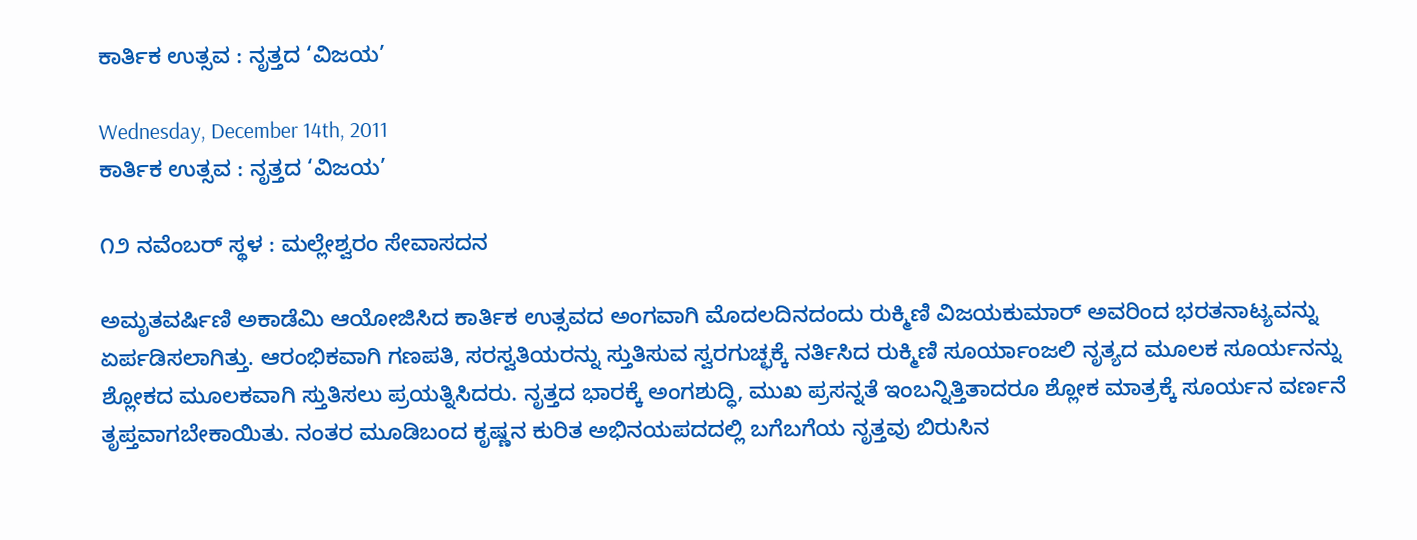ಕಾರ್ತಿಕ ಉತ್ಸವ : ನೃತ್ತದ ‘ವಿಜಯ’

Wednesday, December 14th, 2011
ಕಾರ್ತಿಕ ಉತ್ಸವ : ನೃತ್ತದ ‘ವಿಜಯ’

೧೨ ನವೆಂಬರ್ ಸ್ಥಳ : ಮಲ್ಲೇಶ್ವರಂ ಸೇವಾಸದನ

ಅಮೃತವರ್ಷಿಣಿ ಅಕಾಡೆಮಿ ಆಯೋಜಿಸಿದ ಕಾರ್ತಿಕ ಉತ್ಸವದ ಅಂಗವಾಗಿ ಮೊದಲದಿನದಂದು ರುಕ್ಮಿಣಿ ವಿಜಯಕುಮಾರ್ ಅವರಿಂದ ಭರತನಾಟ್ಯವನ್ನು ಏರ್ಪಡಿಸಲಾಗಿತ್ತು. ಆರಂಭಿಕವಾಗಿ ಗಣಪತಿ, ಸರಸ್ವತಿಯರನ್ನು ಸ್ತುತಿಸುವ ಸ್ವರಗುಚ್ಛಕ್ಕೆ ನರ್ತಿಸಿದ ರುಕ್ಮಿಣಿ ಸೂರ್ಯಾಂಜಲಿ ನೃತ್ಯದ ಮೂಲಕ ಸೂರ್ಯನನ್ನು ಶ್ಲೋಕದ ಮೂಲಕವಾಗಿ ಸ್ತುತಿಸಲು ಪ್ರಯತ್ನಿಸಿದರು. ನೃತ್ತದ ಭಾರಕ್ಕೆ ಅಂಗಶುದ್ಧಿ, ಮುಖ ಪ್ರಸನ್ನತೆ ಇಂಬನ್ನಿತ್ತಿತಾದರೂ ಶ್ಲೋಕ ಮಾತ್ರಕ್ಕೆ ಸೂರ್ಯನ ವರ್ಣನೆ ತೃಪ್ತವಾಗಬೇಕಾಯಿತು. ನಂತರ ಮೂಡಿಬಂದ ಕೃಷ್ಣನ ಕುರಿತ ಅಭಿನಯಪದದಲ್ಲಿ ಬಗೆಬಗೆಯ ನೃತ್ತವು ಬಿರುಸಿನ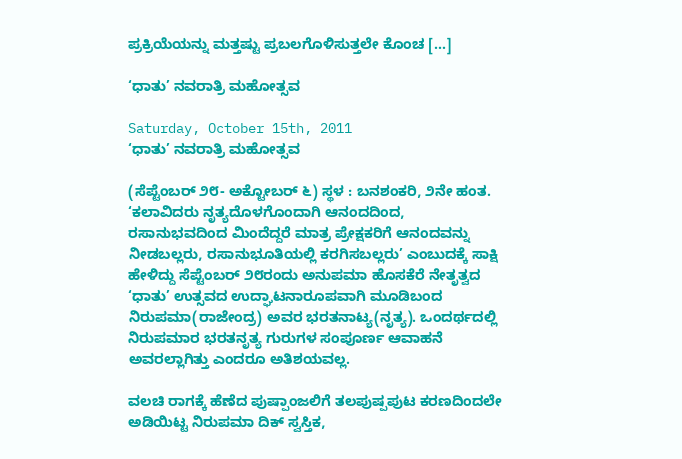ಪ್ರಕ್ರಿಯೆಯನ್ನು ಮತ್ತಷ್ಟು ಪ್ರಬಲಗೊಳಿಸುತ್ತಲೇ ಕೊಂಚ [...]

‘ಧಾತು’ ನವರಾತ್ರಿ ಮಹೋತ್ಸವ

Saturday, October 15th, 2011
‘ಧಾತು’ ನವರಾತ್ರಿ ಮಹೋತ್ಸವ

(ಸೆಪ್ಟೆಂಬರ್ ೨೮- ಅಕ್ಟೋಬರ್ ೬) ಸ್ಥಳ : ಬನಶಂಕರಿ, ೨ನೇ ಹಂತ.
‘ಕಲಾವಿದರು ನೃತ್ಯದೊಳಗೊಂದಾಗಿ ಆನಂದದಿಂದ, ರಸಾನುಭವದಿಂದ ಮಿಂದೆದ್ದರೆ ಮಾತ್ರ ಪ್ರೇಕ್ಷಕರಿಗೆ ಆನಂದವನ್ನು ನೀಡಬಲ್ಲರು, ರಸಾನುಭೂತಿಯಲ್ಲಿ ಕರಗಿಸಬಲ್ಲರು’ ಎಂಬುದಕ್ಕೆ ಸಾಕ್ಷಿ ಹೇಳಿದ್ದು ಸೆಪ್ಟೆಂಬರ್ ೨೮ರಂದು ಅನುಪಮಾ ಹೊಸಕೆರೆ ನೇತೃತ್ವದ ‘ಧಾತು’ ಉತ್ಸವದ ಉದ್ಘಾಟನಾರೂಪವಾಗಿ ಮೂಡಿಬಂದ ನಿರುಪಮಾ(ರಾಜೇಂದ್ರ) ಅವರ ಭರತನಾಟ್ಯ(ನೃತ್ಯ). ಒಂದರ್ಥದಲ್ಲಿ ನಿರುಪಮಾರ ಭರತನೃತ್ಯ ಗುರುಗಳ ಸಂಪೂರ್ಣ ಆವಾಹನೆ ಅವರಲ್ಲಾಗಿತ್ತು ಎಂದರೂ ಅತಿಶಯವಲ್ಲ.

ವಲಚಿ ರಾಗಕ್ಕೆ ಹೆಣೆದ ಪುಷ್ಪಾಂಜಲಿಗೆ ತಲಪುಷ್ಪಪುಟ ಕರಣದಿಂದಲೇ ಅಡಿಯಿಟ್ಟ ನಿರುಪಮಾ ದಿಕ್ ಸ್ವಸ್ತಿಕ,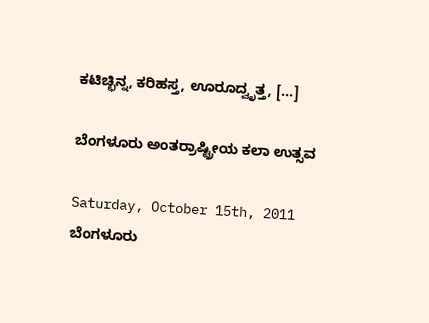ಕಟಿಚ್ಛಿನ್ನ, ಕರಿಹಸ್ತ, ಊರೂದ್ವೃತ್ತ, [...]

ಬೆಂಗಳೂರು ಅಂತರ್ರಾಷ್ಟ್ರೀಯ ಕಲಾ ಉತ್ಸವ

Saturday, October 15th, 2011
ಬೆಂಗಳೂರು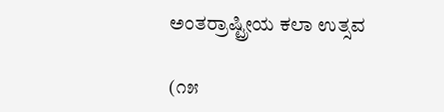ಅಂತರ್ರಾಷ್ಟ್ರೀಯ ಕಲಾ ಉತ್ಸವ

(೧೫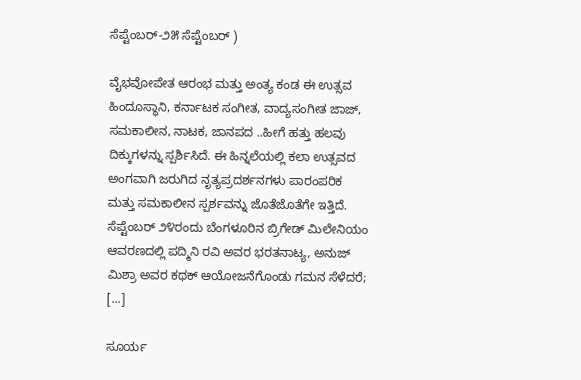ಸೆಪ್ಟೆಂಬರ್-೨೫ ಸೆಪ್ಟೆಂಬರ್ )

ವೈಭವೋಪೇತ ಆರಂಭ ಮತ್ತು ಅಂತ್ಯ ಕಂಡ ಈ ಉತ್ಸವ ಹಿಂದೂಸ್ಥಾನಿ, ಕರ್ನಾಟಕ ಸಂಗೀತ, ವಾದ್ಯಸಂಗೀತ ಜಾಜ್, ಸಮಕಾಲೀನ, ನಾಟಕ, ಜಾನಪದ ..ಹೀಗೆ ಹತ್ತು ಹಲವು ದಿಕ್ಕುಗಳನ್ನು ಸ್ಪರ್ಶಿಸಿದೆ. ಈ ಹಿನ್ನಲೆಯಲ್ಲಿ ಕಲಾ ಉತ್ಸವದ ಅಂಗವಾಗಿ ಜರುಗಿದ ನೃತ್ಯಪ್ರದರ್ಶನಗಳು ಪಾರಂಪರಿಕ ಮತ್ತು ಸಮಕಾಲೀನ ಸ್ಪರ್ಶವನ್ನು ಜೊತೆಜೊತೆಗೇ ಇತ್ತಿದೆ. ಸೆಪ್ಟೆಂಬರ್ ೨೪ರಂದು ಬೆಂಗಳೂರಿನ ಬ್ರಿಗೇಡ್ ಮಿಲೇನಿಯಂ ಆವರಣದಲ್ಲಿ ಪದ್ಮಿನಿ ರವಿ ಅವರ ಭರತನಾಟ್ಯ, ಅನುಜ್ ಮಿಶ್ರಾ ಅವರ ಕಥಕ್ ಆಯೋಜನೆಗೊಂಡು ಗಮನ ಸೆಳೆದರೆ; [...]

ಸೂರ್ಯ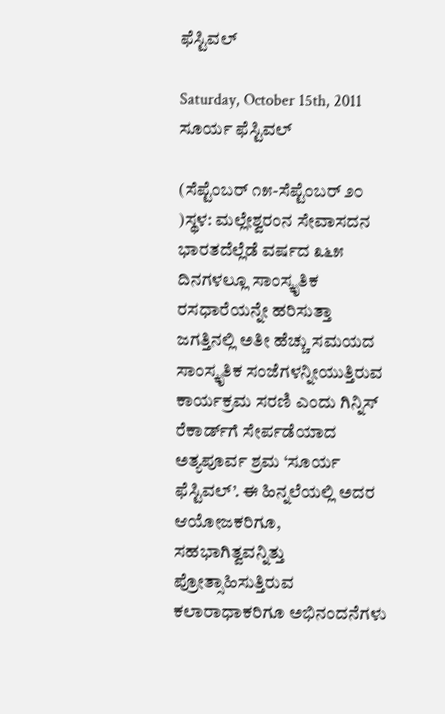ಫೆಸ್ಟಿವಲ್

Saturday, October 15th, 2011
ಸೂರ್ಯ ಫೆಸ್ಟಿವಲ್

(ಸೆಪ್ಟೆಂಬರ್ ೧೫-ಸೆಪ್ಟೆಂಬರ್ ೨೦ )ಸ್ಥಳ: ಮಲ್ಲೇಶ್ವರಂನ ಸೇವಾಸದನ
ಭಾರತದೆಲ್ಲೆಡೆ ವರ್ಷದ ೩೬೫ ದಿನಗಳಲ್ಲೂ ಸಾಂಸ್ಕೃತಿಕ ರಸಧಾರೆಯನ್ನೇ ಹರಿಸುತ್ತಾ ಜಗತ್ತಿನಲ್ಲಿ ಅತೀ ಹೆಚ್ಚು ಸಮಯದ ಸಾಂಸ್ಕೃತಿಕ ಸಂಜೆಗಳನ್ನೀಯುತ್ತಿರುವ ಕಾರ್ಯಕ್ರಮ ಸರಣಿ ಎಂದು ಗಿನ್ನಿಸ್ ರೆಕಾರ್ಡ್‌ಗೆ ಸೇರ್ಪಡೆಯಾದ ಅತ್ಯಪೂರ್ವ ಶ್ರಮ ‘ಸೂರ್ಯ ಫೆಸ್ಟಿವಲ್’. ಈ ಹಿನ್ನಲೆಯಲ್ಲಿ ಅದರ ಆಯೋಜಕರಿಗೂ, ಸಹಭಾಗಿತ್ವವನ್ನಿತ್ತು ಪ್ರೋತ್ಸಾಹಿಸುತ್ತಿರುವ ಕಲಾರಾಧಾಕರಿಗೂ ಅಭಿನಂದನೆಗಳು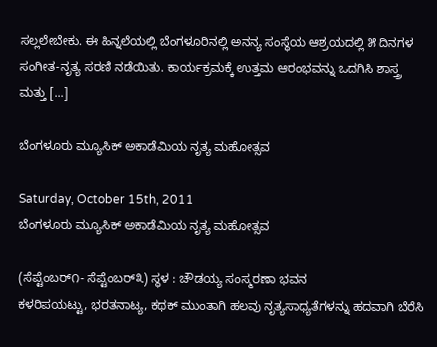ಸಲ್ಲಲೇಬೇಕು. ಈ ಹಿನ್ನಲೆಯಲ್ಲಿ ಬೆಂಗಳೂರಿನಲ್ಲಿ ಅನನ್ಯ ಸಂಸ್ಥೆಯ ಆಶ್ರಯದಲ್ಲಿ ೫ ದಿನಗಳ ಸಂಗೀತ-ನೃತ್ಯ ಸರಣಿ ನಡೆಯಿತು. ಕಾರ್ಯಕ್ರಮಕ್ಕೆ ಉತ್ತಮ ಆರಂಭವನ್ನು ಒದಗಿಸಿ ಶಾಸ್ತ್ರ ಮತ್ತು [...]

ಬೆಂಗಳೂರು ಮ್ಯೂಸಿಕ್ ಅಕಾಡೆಮಿಯ ನೃತ್ಯ ಮಹೋತ್ಸವ

Saturday, October 15th, 2011
ಬೆಂಗಳೂರು ಮ್ಯೂಸಿಕ್ ಅಕಾಡೆಮಿಯ ನೃತ್ಯ ಮಹೋತ್ಸವ

(ಸೆಪ್ಟೆಂಬರ್೧- ಸೆಪ್ಟೆಂಬರ್೩) ಸ್ಥಳ : ಚೌಡಯ್ಯ ಸಂಸ್ಮರಣಾ ಭವನ
ಕಳರಿಪಯಟ್ಟು, ಭರತನಾಟ್ಯ, ಕಥಕ್ ಮುಂತಾಗಿ ಹಲವು ನೃತ್ಯಸಾಧ್ಯತೆಗಳನ್ನು ಹದವಾಗಿ ಬೆರೆಸಿ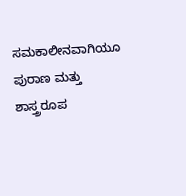ಸಮಕಾಲೀನವಾಗಿಯೂ ಪುರಾಣ ಮತ್ತು ಶಾಸ್ತ್ರರೂಪ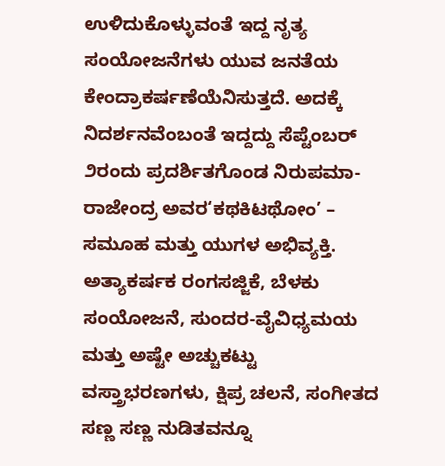ಉಳಿದುಕೊಳ್ಳುವಂತೆ ಇದ್ದ ನೃತ್ಯ ಸಂಯೋಜನೆಗಳು ಯುವ ಜನತೆಯ ಕೇಂದ್ರಾಕರ್ಷಣೆಯೆನಿಸುತ್ತದೆ. ಅದಕ್ಕೆ ನಿದರ್ಶನವೆಂಬಂತೆ ಇದ್ದದ್ದು ಸೆಪ್ಟೆಂಬರ್ ೨ರಂದು ಪ್ರದರ್ಶಿತಗೊಂಡ ನಿರುಪಮಾ-ರಾಜೇಂದ್ರ ಅವರ‘ಕಥಕಿಟಥೋಂ’ – ಸಮೂಹ ಮತ್ತು ಯುಗಳ ಅಭಿವ್ಯಕ್ತಿ. ಅತ್ಯಾಕರ್ಷಕ ರಂಗಸಜ್ಜಿಕೆ, ಬೆಳಕು ಸಂಯೋಜನೆ, ಸುಂದರ-ವೈವಿಧ್ಯಮಯ ಮತ್ತು ಅಷ್ಟೇ ಅಚ್ಚುಕಟ್ಟು ವಸ್ತ್ರಾಭರಣಗಳು, ಕ್ಷಿಪ್ರ ಚಲನೆ, ಸಂಗೀತದ ಸಣ್ಣ ಸಣ್ಣ ನುಡಿತವನ್ನೂ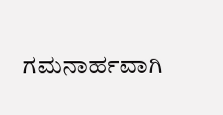ಗಮನಾರ್ಹವಾಗಿ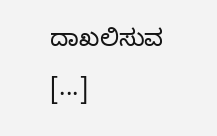ದಾಖಲಿಸುವ [...]